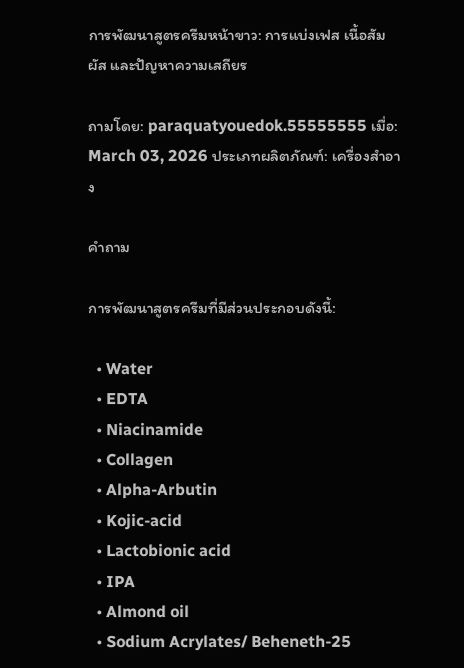การพัฒนาสูตรครีมหน้าขาว: การแบ่งเฟส เนื้อสัมผัส และปัญหาความเสถียร

ถามโดย: paraquatyouedok.55555555 เมื่อ: March 03, 2026 ประเภทผลิตภัณฑ์: เครื่องสำอาง

คำถาม

การพัฒนาสูตรครีมที่มีส่วนประกอบดังนี้:

  • Water
  • EDTA
  • Niacinamide
  • Collagen
  • Alpha-Arbutin
  • Kojic-acid
  • Lactobionic acid
  • IPA
  • Almond oil
  • Sodium Acrylates/ Beheneth-25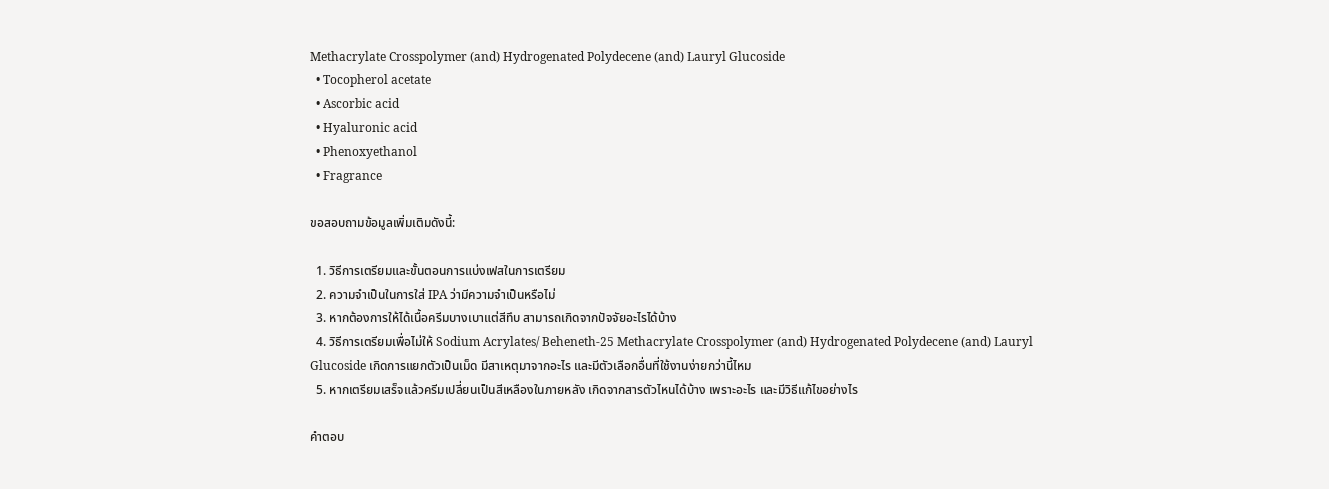Methacrylate Crosspolymer (and) Hydrogenated Polydecene (and) Lauryl Glucoside
  • Tocopherol acetate
  • Ascorbic acid
  • Hyaluronic acid
  • Phenoxyethanol
  • Fragrance

ขอสอบถามข้อมูลเพิ่มเติมดังนี้:

  1. วิธีการเตรียมและขั้นตอนการแบ่งเฟสในการเตรียม
  2. ความจำเป็นในการใส่ IPA ว่ามีความจำเป็นหรือไม่
  3. หากต้องการให้ได้เนื้อครีมบางเบาแต่สีทึบ สามารถเกิดจากปัจจัยอะไรได้บ้าง
  4. วิธีการเตรียมเพื่อไม่ให้ Sodium Acrylates/ Beheneth-25 Methacrylate Crosspolymer (and) Hydrogenated Polydecene (and) Lauryl Glucoside เกิดการแยกตัวเป็นเม็ด มีสาเหตุมาจากอะไร และมีตัวเลือกอื่นที่ใช้งานง่ายกว่านี้ไหม
  5. หากเตรียมเสร็จแล้วครีมเปลี่ยนเป็นสีเหลืองในภายหลัง เกิดจากสารตัวไหนได้บ้าง เพราะอะไร และมีวิธีแก้ไขอย่างไร

คำตอบ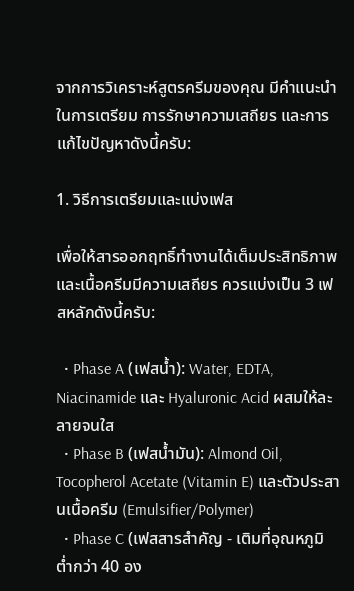จากการวิเคราะห์สูตรครีมของคุณ มีคำแนะนำในการเตรียม การรักษาความเสถียร และการแก้ไขปัญหาดังนี้ครับ:

1. วิธีการเตรียมและแบ่งเฟส

เพื่อให้สารออกฤทธิ์ทำงานได้เต็มประสิทธิภาพและเนื้อครีมมีความเสถียร ควรแบ่งเป็น 3 เฟสหลักดังนี้ครับ:

  • Phase A (เฟสน้ำ): Water, EDTA, Niacinamide และ Hyaluronic Acid ผสมให้ละลายจนใส
  • Phase B (เฟสน้ำมัน): Almond Oil, Tocopherol Acetate (Vitamin E) และตัวประสานเนื้อครีม (Emulsifier/Polymer)
  • Phase C (เฟสสารสำคัญ - เติมที่อุณหภูมิต่ำกว่า 40 อง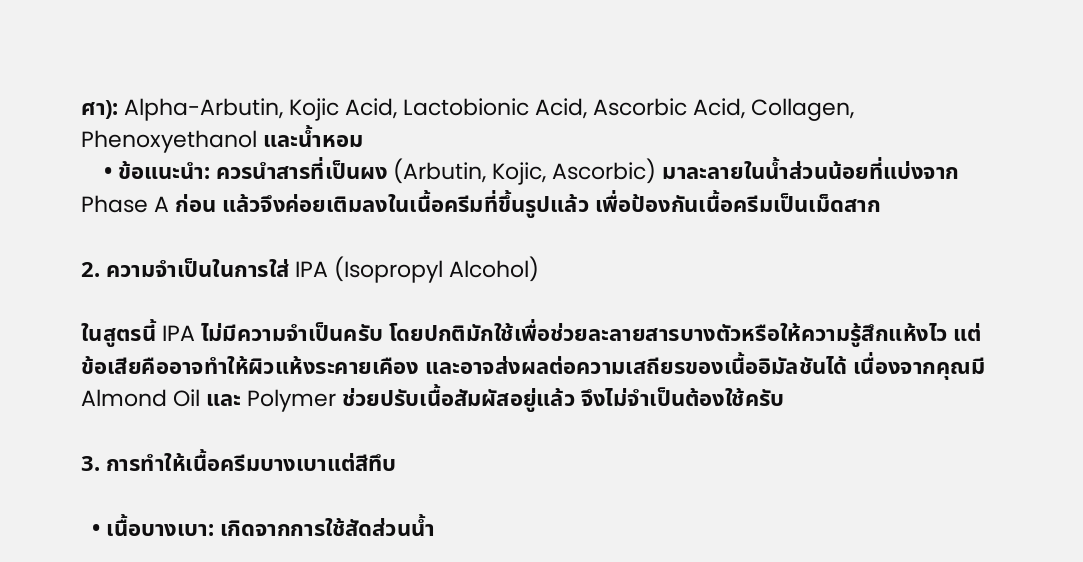ศา): Alpha-Arbutin, Kojic Acid, Lactobionic Acid, Ascorbic Acid, Collagen, Phenoxyethanol และน้ำหอม
    • ข้อแนะนำ: ควรนำสารที่เป็นผง (Arbutin, Kojic, Ascorbic) มาละลายในน้ำส่วนน้อยที่แบ่งจาก Phase A ก่อน แล้วจึงค่อยเติมลงในเนื้อครีมที่ขึ้นรูปแล้ว เพื่อป้องกันเนื้อครีมเป็นเม็ดสาก

2. ความจำเป็นในการใส่ IPA (Isopropyl Alcohol)

ในสูตรนี้ IPA ไม่มีความจำเป็นครับ โดยปกติมักใช้เพื่อช่วยละลายสารบางตัวหรือให้ความรู้สึกแห้งไว แต่ข้อเสียคืออาจทำให้ผิวแห้งระคายเคือง และอาจส่งผลต่อความเสถียรของเนื้ออิมัลชันได้ เนื่องจากคุณมี Almond Oil และ Polymer ช่วยปรับเนื้อสัมผัสอยู่แล้ว จึงไม่จำเป็นต้องใช้ครับ

3. การทำให้เนื้อครีมบางเบาแต่สีทึบ

  • เนื้อบางเบา: เกิดจากการใช้สัดส่วนน้ำ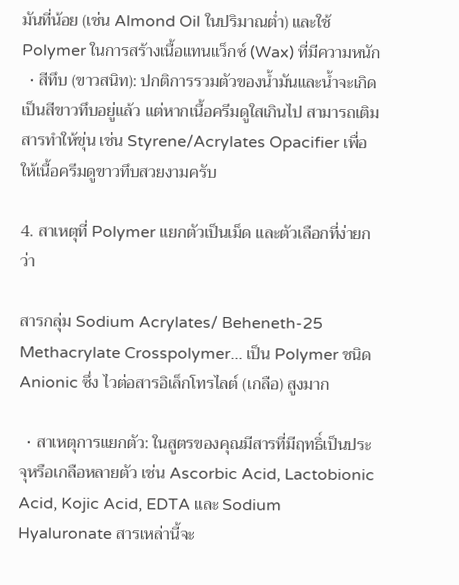มันที่น้อย (เช่น Almond Oil ในปริมาณต่ำ) และใช้ Polymer ในการสร้างเนื้อแทนแว็กซ์ (Wax) ที่มีความหนัก
  • สีทึบ (ขาวสนิท): ปกติการรวมตัวของน้ำมันและน้ำจะเกิดเป็นสีขาวทึบอยู่แล้ว แต่หากเนื้อครีมดูใสเกินไป สามารถเติมสารทำให้ขุ่น เช่น Styrene/Acrylates Opacifier เพื่อให้เนื้อครีมดูขาวทึบสวยงามครับ

4. สาเหตุที่ Polymer แยกตัวเป็นเม็ด และตัวเลือกที่ง่ายกว่า

สารกลุ่ม Sodium Acrylates/ Beheneth-25 Methacrylate Crosspolymer... เป็น Polymer ชนิด Anionic ซึ่ง ไวต่อสารอิเล็กโทรไลต์ (เกลือ) สูงมาก

  • สาเหตุการแยกตัว: ในสูตรของคุณมีสารที่มีฤทธิ์เป็นประจุหรือเกลือหลายตัว เช่น Ascorbic Acid, Lactobionic Acid, Kojic Acid, EDTA และ Sodium Hyaluronate สารเหล่านี้จะ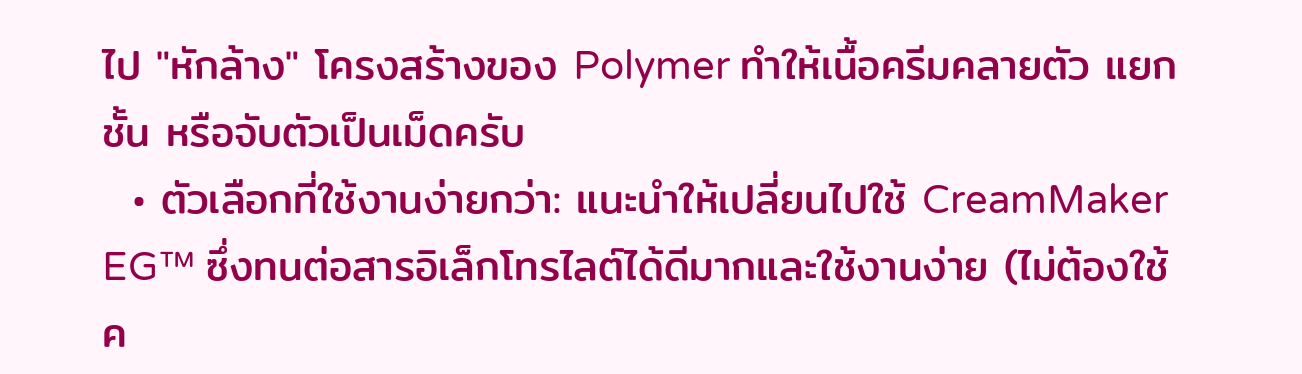ไป "หักล้าง" โครงสร้างของ Polymer ทำให้เนื้อครีมคลายตัว แยกชั้น หรือจับตัวเป็นเม็ดครับ
  • ตัวเลือกที่ใช้งานง่ายกว่า: แนะนำให้เปลี่ยนไปใช้ CreamMaker EG™ ซึ่งทนต่อสารอิเล็กโทรไลต์ได้ดีมากและใช้งานง่าย (ไม่ต้องใช้ค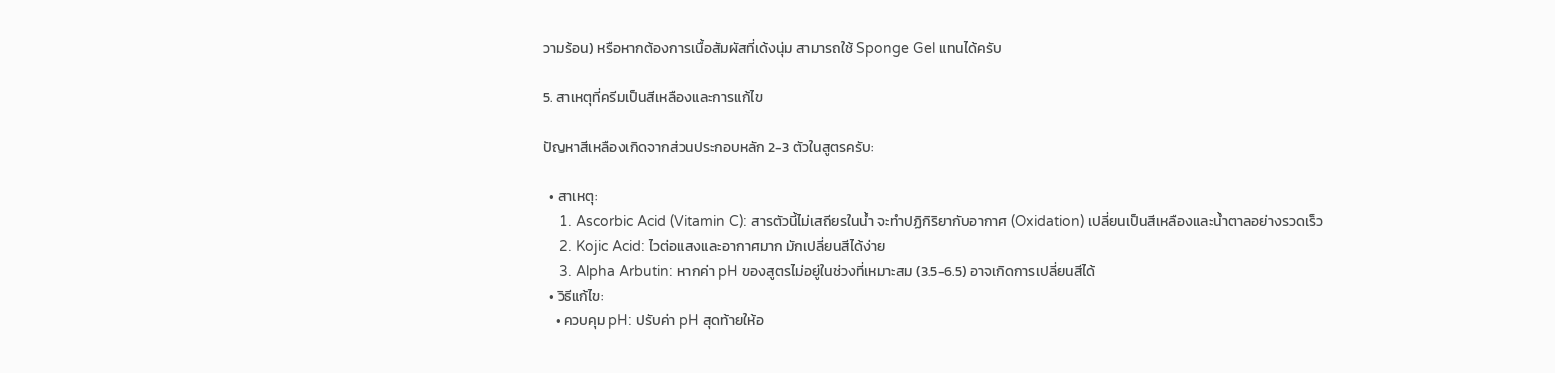วามร้อน) หรือหากต้องการเนื้อสัมผัสที่เด้งนุ่ม สามารถใช้ Sponge Gel แทนได้ครับ

5. สาเหตุที่ครีมเป็นสีเหลืองและการแก้ไข

ปัญหาสีเหลืองเกิดจากส่วนประกอบหลัก 2-3 ตัวในสูตรครับ:

  • สาเหตุ:
    1. Ascorbic Acid (Vitamin C): สารตัวนี้ไม่เสถียรในน้ำ จะทำปฏิกิริยากับอากาศ (Oxidation) เปลี่ยนเป็นสีเหลืองและน้ำตาลอย่างรวดเร็ว
    2. Kojic Acid: ไวต่อแสงและอากาศมาก มักเปลี่ยนสีได้ง่าย
    3. Alpha Arbutin: หากค่า pH ของสูตรไม่อยู่ในช่วงที่เหมาะสม (3.5-6.5) อาจเกิดการเปลี่ยนสีได้
  • วิธีแก้ไข:
    • ควบคุม pH: ปรับค่า pH สุดท้ายให้อ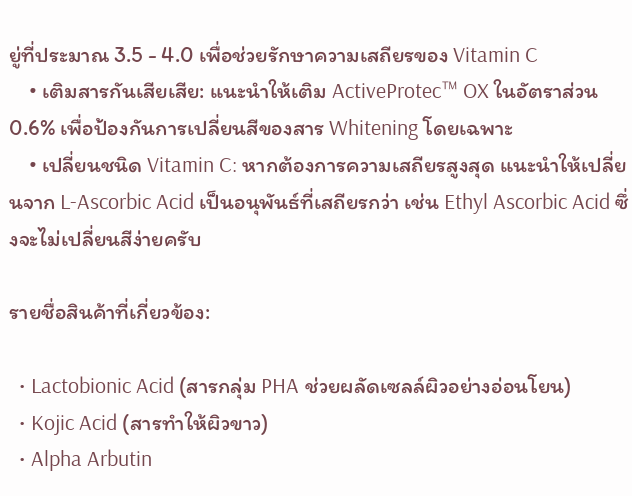ยู่ที่ประมาณ 3.5 - 4.0 เพื่อช่วยรักษาความเสถียรของ Vitamin C
    • เติมสารกันเสียเสีย: แนะนำให้เติม ActiveProtec™ OX ในอัตราส่วน 0.6% เพื่อป้องกันการเปลี่ยนสีของสาร Whitening โดยเฉพาะ
    • เปลี่ยนชนิด Vitamin C: หากต้องการความเสถียรสูงสุด แนะนำให้เปลี่ยนจาก L-Ascorbic Acid เป็นอนุพันธ์ที่เสถียรกว่า เช่น Ethyl Ascorbic Acid ซึ่งจะไม่เปลี่ยนสีง่ายครับ

รายชื่อสินค้าที่เกี่ยวข้อง:

  • Lactobionic Acid (สารกลุ่ม PHA ช่วยผลัดเซลล์ผิวอย่างอ่อนโยน)
  • Kojic Acid (สารทำให้ผิวขาว)
  • Alpha Arbutin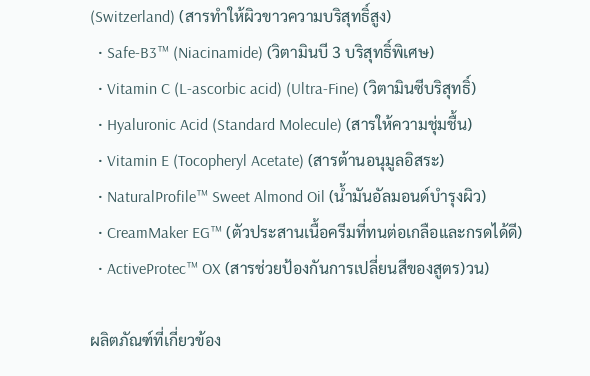(Switzerland) (สารทำให้ผิวขาวความบริสุทธิ์สูง)
  • Safe-B3™ (Niacinamide) (วิตามินบี 3 บริสุทธิ์พิเศษ)
  • Vitamin C (L-ascorbic acid) (Ultra-Fine) (วิตามินซีบริสุทธิ์)
  • Hyaluronic Acid (Standard Molecule) (สารให้ความชุ่มชื้น)
  • Vitamin E (Tocopheryl Acetate) (สารต้านอนุมูลอิสระ)
  • NaturalProfile™ Sweet Almond Oil (น้ำมันอัลมอนด์บำรุงผิว)
  • CreamMaker EG™ (ตัวประสานเนื้อครีมที่ทนต่อเกลือและกรดได้ดี)
  • ActiveProtec™ OX (สารช่วยป้องกันการเปลี่ยนสีของสูตร)วน)

ผลิตภัณฑ์ที่เกี่ยวข้อง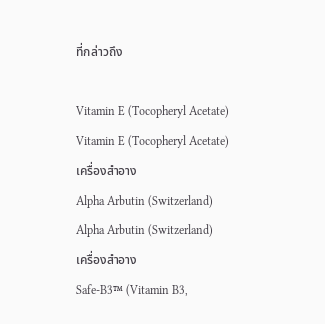ที่กล่าวถึง

Vitamin E (Tocopheryl Acetate)
Vitamin E (Tocopheryl Acetate)
เครื่องสำอาง
Alpha Arbutin (Switzerland)
Alpha Arbutin (Switzerland)
เครื่องสำอาง
Safe-B3™ (Vitamin B3,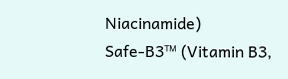Niacinamide)
Safe-B3™ (Vitamin B3,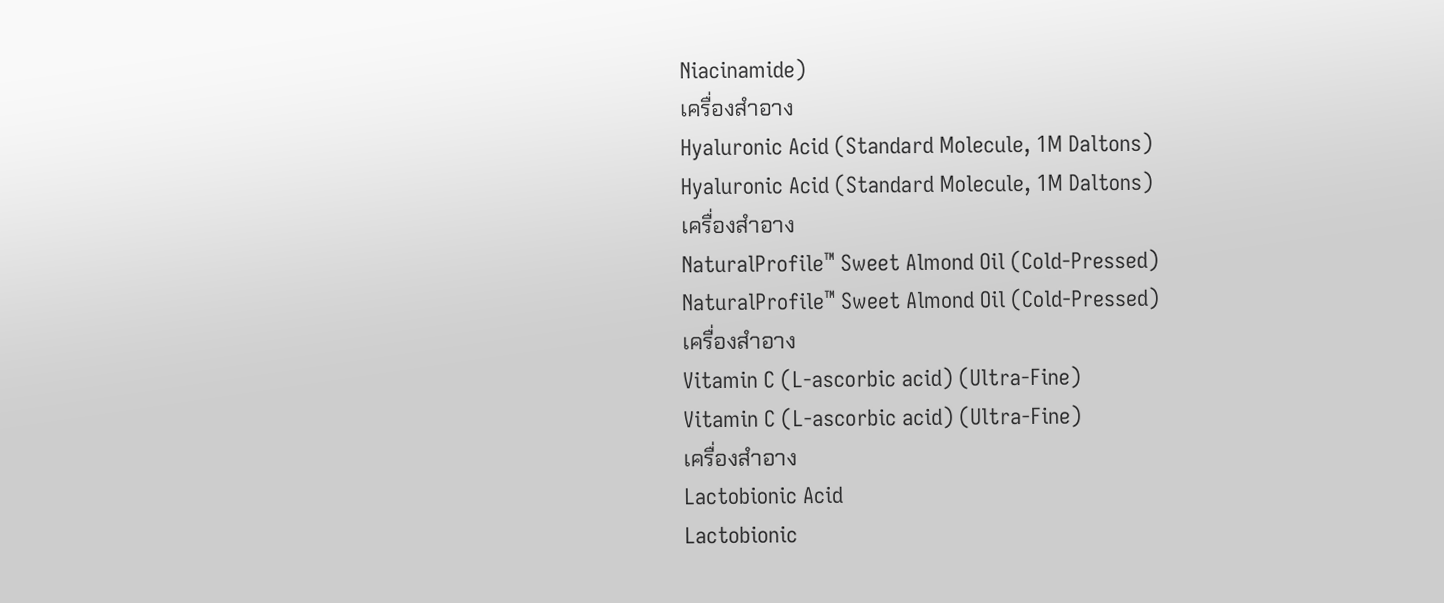Niacinamide)
เครื่องสำอาง
Hyaluronic Acid (Standard Molecule, 1M Daltons)
Hyaluronic Acid (Standard Molecule, 1M Daltons)
เครื่องสำอาง
NaturalProfile™ Sweet Almond Oil (Cold-Pressed)
NaturalProfile™ Sweet Almond Oil (Cold-Pressed)
เครื่องสำอาง
Vitamin C (L-ascorbic acid) (Ultra-Fine)
Vitamin C (L-ascorbic acid) (Ultra-Fine)
เครื่องสำอาง
Lactobionic Acid
Lactobionic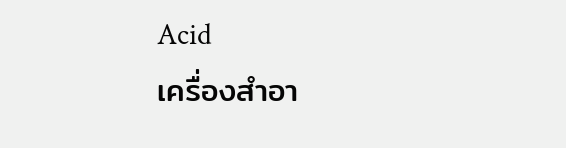Acid
เครื่องสำอา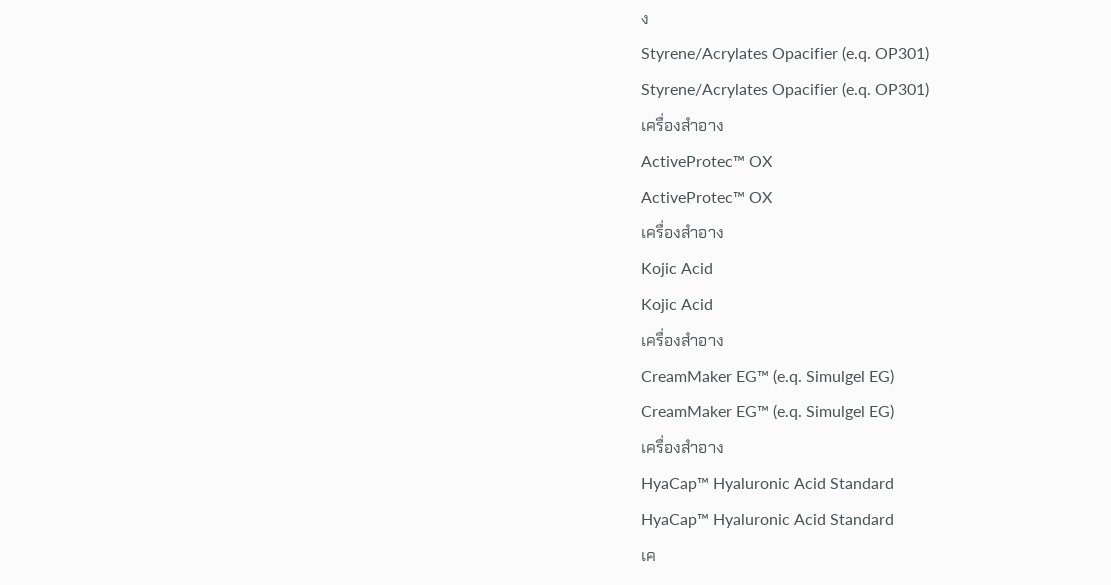ง
Styrene/Acrylates Opacifier (e.q. OP301)
Styrene/Acrylates Opacifier (e.q. OP301)
เครื่องสำอาง
ActiveProtec™ OX
ActiveProtec™ OX
เครื่องสำอาง
Kojic Acid
Kojic Acid
เครื่องสำอาง
CreamMaker EG™ (e.q. Simulgel EG)
CreamMaker EG™ (e.q. Simulgel EG)
เครื่องสำอาง
HyaCap™ Hyaluronic Acid Standard
HyaCap™ Hyaluronic Acid Standard
เค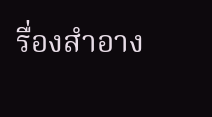รื่องสำอาง